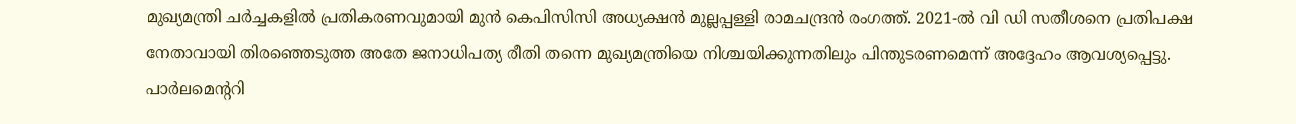മുഖ്യമന്ത്രി ചർച്ചകളിൽ പ്രതികരണവുമായി മുൻ കെപിസിസി അധ്യക്ഷൻ മുല്ലപ്പള്ളി രാമചന്ദ്രൻ രംഗത്ത്. 2021-ൽ വി ഡി സതീശനെ പ്രതിപക്ഷ നേതാവായി തിരഞ്ഞെടുത്ത അതേ ജനാധിപത്യ രീതി തന്നെ മുഖ്യമന്ത്രിയെ നിശ്ചയിക്കുന്നതിലും പിന്തുടരണമെന്ന് അദ്ദേഹം ആവശ്യപ്പെട്ടു.
പാർലമെന്ററി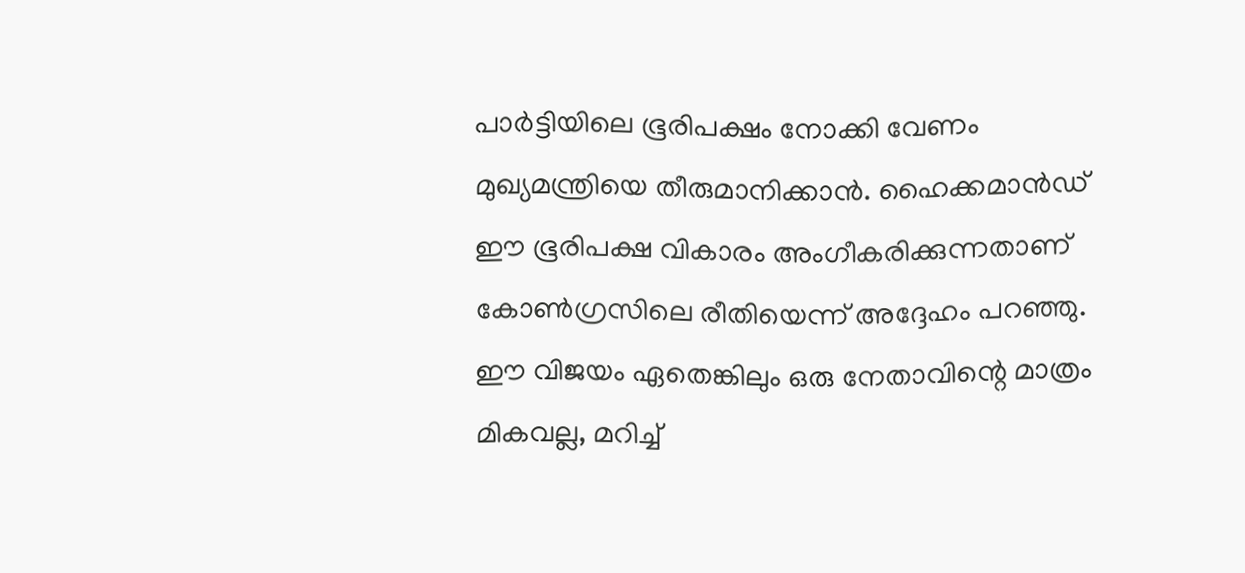പാർട്ടിയിലെ ഭൂരിപക്ഷം നോക്കി വേണം മുഖ്യമന്ത്രിയെ തീരുമാനിക്കാൻ. ഹൈക്കമാൻഡ് ഈ ഭൂരിപക്ഷ വികാരം അംഗീകരിക്കുന്നതാണ് കോൺഗ്രസിലെ രീതിയെന്ന് അദ്ദേഹം പറഞ്ഞു.
ഈ വിജയം ഏതെങ്കിലും ഒരു നേതാവിന്റെ മാത്രം മികവല്ല, മറിച്ച്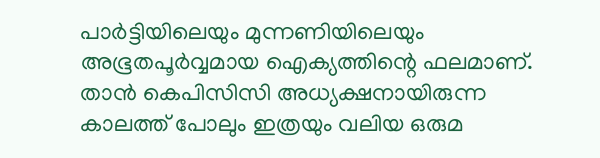പാർട്ടിയിലെയും മുന്നണിയിലെയും അഭൂതപൂർവ്വമായ ഐക്യത്തിന്റെ ഫലമാണ്. താൻ കെപിസിസി അധ്യക്ഷനായിരുന്ന കാലത്ത് പോലും ഇത്രയും വലിയ ഒരുമ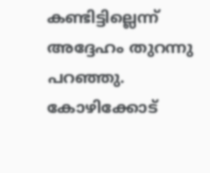കണ്ടിട്ടില്ലെന്ന് അദ്ദേഹം തുറന്നു പറഞ്ഞു.
കോഴിക്കോട്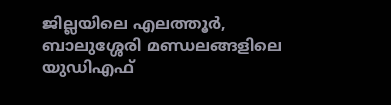ജില്ലയിലെ എലത്തൂർ, ബാലുശ്ശേരി മണ്ഡലങ്ങളിലെ യുഡിഎഫ്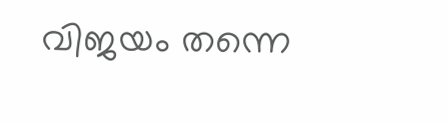വിജയം തന്നെ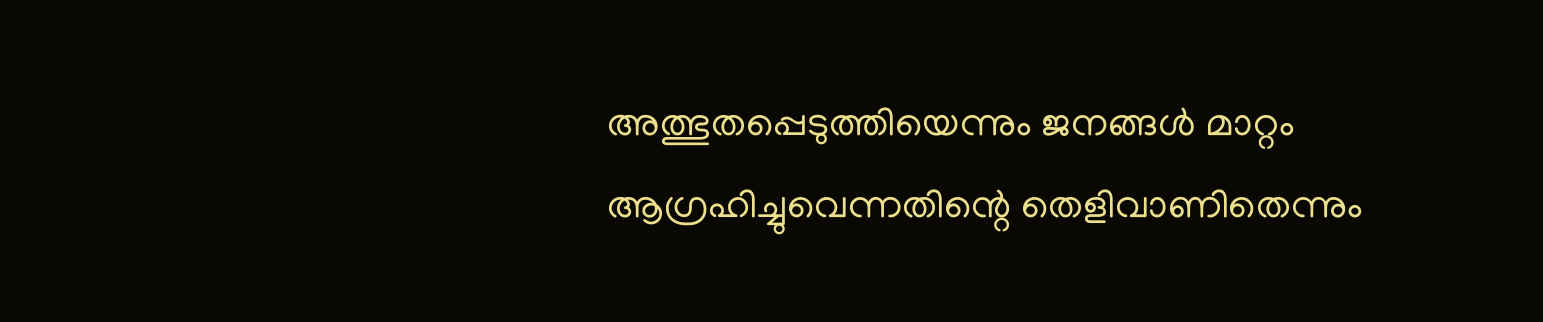അത്ഭുതപ്പെടുത്തിയെന്നും ജനങ്ങൾ മാറ്റം ആഗ്രഹിച്ചുവെന്നതിന്റെ തെളിവാണിതെന്നും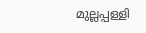മുല്ലപ്പള്ളി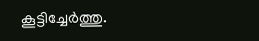കൂട്ടിച്ചേർത്തു.